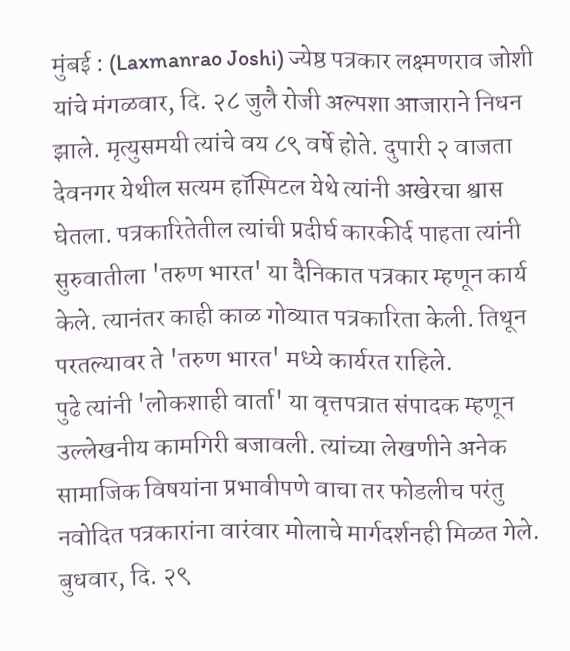मुंबई : (Laxmanrao Joshi) ज्येष्ठ पत्रकार लक्ष्मणराव जोशी यांचे मंगळवार, दि. २८ जुलै रोजी अल्पशा आजाराने निधन झाले. मृत्युसमयी त्यांचे वय ८९ वर्षे होते. दुपारी २ वाजता देवनगर येथील सत्यम हॉस्पिटल येथे त्यांनी अखेरचा श्वास घेतला. पत्रकारितेतील त्यांची प्रदीर्घ कारकीर्द पाहता त्यांनी सुरुवातीला 'तरुण भारत' या दैनिकात पत्रकार म्हणून कार्य केले. त्यानंतर काही काळ गोव्यात पत्रकारिता केली. तिथून परतल्यावर ते 'तरुण भारत' मध्ये कार्यरत राहिले.
पुढे त्यांनी 'लोकशाही वार्ता' या वृत्तपत्रात संपादक म्हणून उल्लेखनीय कामगिरी बजावली. त्यांच्या लेखणीने अनेक सामाजिक विषयांना प्रभावीपणे वाचा तर फोडलीच परंतु नवोदित पत्रकारांना वारंवार मोलाचे मार्गदर्शनही मिळत गेले. बुधवार, दि. २९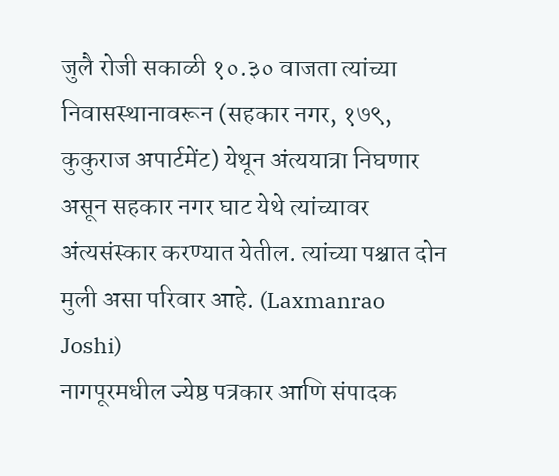जुलै रोजी सकाळी १०.३० वाजता त्यांच्या निवासस्थानावरून (सहकार नगर, १७९, कुकुराज अपार्टमेंट) येथून अंत्ययात्रा निघणार असून सहकार नगर घाट येथे त्यांच्यावर अंत्यसंस्कार करण्यात येतील. त्यांच्या पश्चात दोन मुली असा परिवार आहे. (Laxmanrao Joshi)
नागपूरमधील ज्येष्ठ पत्रकार आणि संपादक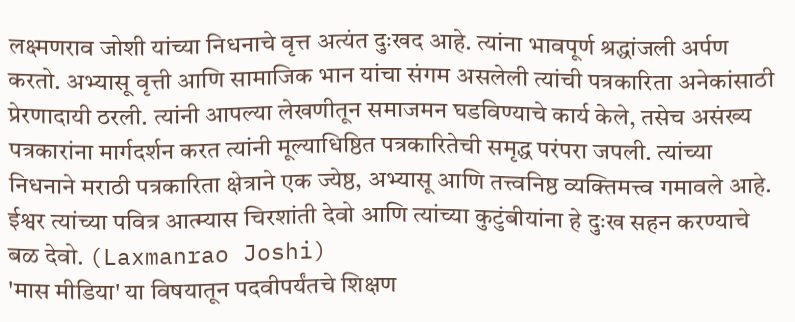लक्ष्मणराव जोशी यांच्या निधनाचे वृत्त अत्यंत दुःखद आहे. त्यांना भावपूर्ण श्रद्धांजली अर्पण करतो. अभ्यासू वृत्ती आणि सामाजिक भान यांचा संगम असलेली त्यांची पत्रकारिता अनेकांसाठी प्रेरणादायी ठरली. त्यांनी आपल्या लेखणीतून समाजमन घडविण्याचे कार्य केले, तसेच असंख्य पत्रकारांना मार्गदर्शन करत त्यांनी मूल्याधिष्ठित पत्रकारितेची समृद्ध परंपरा जपली. त्यांच्या निधनाने मराठी पत्रकारिता क्षेत्राने एक ज्येष्ठ, अभ्यासू आणि तत्त्वनिष्ठ व्यक्तिमत्त्व गमावले आहे. ईश्वर त्यांच्या पवित्र आत्म्यास चिरशांती देवो आणि त्यांच्या कुटुंबीयांना हे दुःख सहन करण्याचे बळ देवो. (Laxmanrao Joshi)
'मास मीडिया' या विषयातून पदवीपर्यंतचे शिक्षण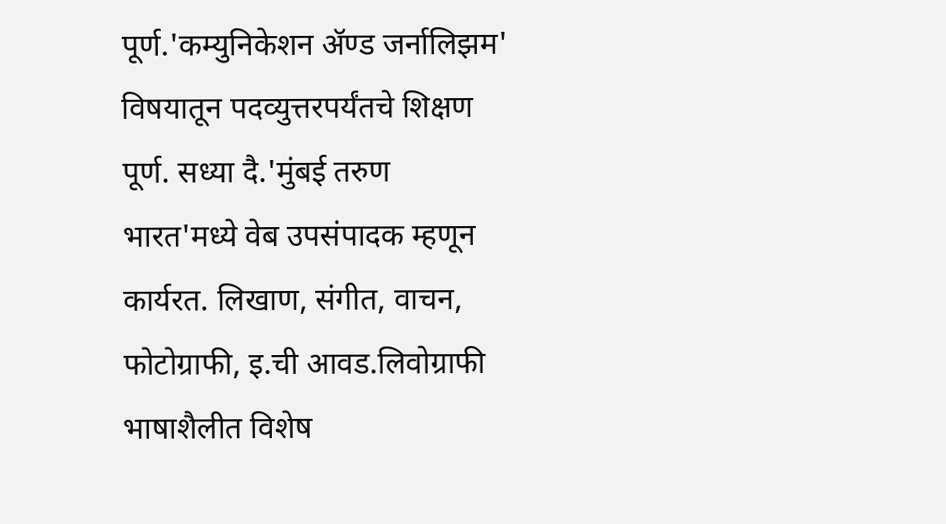पूर्ण.'कम्युनिकेशन ॲण्ड जर्नालिझम' विषयातून पदव्युत्तरपर्यंतचे शिक्षण पूर्ण. सध्या दै.'मुंबई तरुण भारत'मध्ये वेब उपसंपादक म्हणून कार्यरत. लिखाण, संगीत, वाचन, फोटोग्राफी, इ.ची आवड.लिवोग्राफी भाषाशैलीत विशेष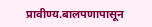प्रावीण्य.बालपणापासून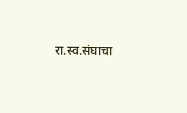रा.स्व.संघाचा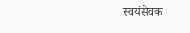स्वयंसेवक